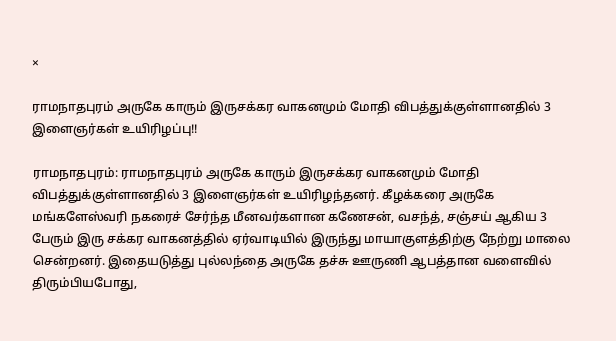×

ராமநாதபுரம் அருகே காரும் இருசக்கர வாகனமும் மோதி விபத்துக்குள்ளானதில் 3 இளைஞர்கள் உயிரிழப்பு!!

ராமநாதபுரம்: ராமநாதபுரம் அருகே காரும் இருசக்கர வாகனமும் மோதி விபத்துக்குள்ளானதில் 3 இளைஞர்கள் உயிரிழந்தனர். கீழக்கரை அருகே மங்களேஸ்வரி நகரைச் சேர்ந்த மீனவர்களான கணேசன், வசந்த், சஞ்சய் ஆகிய 3 பேரும் இரு சக்கர வாகனத்தில் ஏர்வாடியில் இருந்து மாயாகுளத்திற்கு நேற்று மாலை சென்றனர். இதையடுத்து புல்லந்தை அருகே தச்சு ஊருணி ஆபத்தான வளைவில் திரும்பியபோது,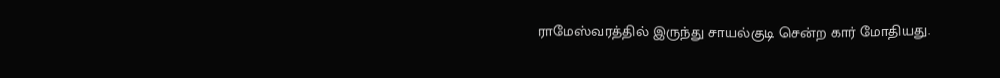ராமேஸ்வரத்தில் இருந்து சாயல்குடி சென்ற கார் மோதியது.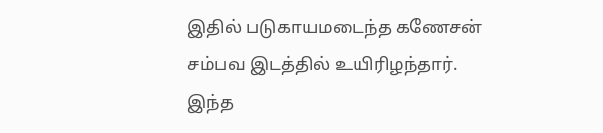இதில் படுகாயமடைந்த கணேசன் சம்பவ இடத்தில் உயிரிழந்தார். இந்த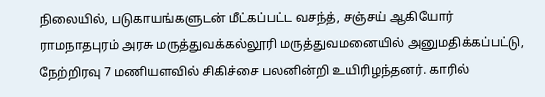நிலையில், படுகாயங்களுடன் மீட்கப்பட்ட வசந்த், சஞ்சய் ஆகியோர் ராமநாதபுரம் அரசு மருத்துவக்கல்லூரி மருத்துவமனையில் அனுமதிக்கப்பட்டு, நேற்றிரவு 7 மணியளவில் சிகிச்சை பலனின்றி உயிரிழந்தனர். காரில்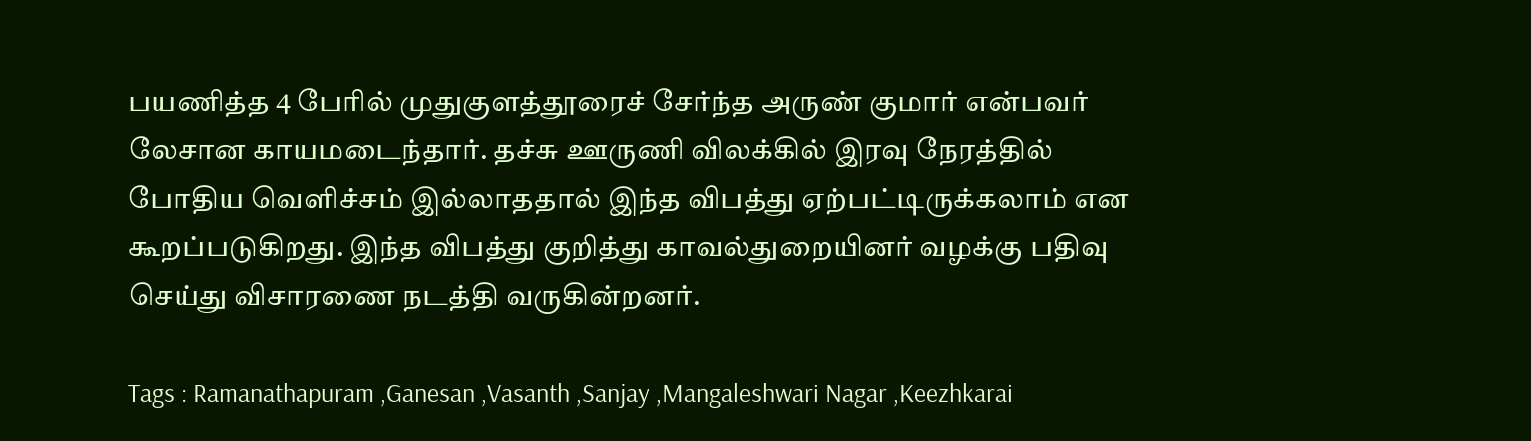பயணித்த 4 பேரில் முதுகுளத்தூரைச் சேர்ந்த அருண் குமார் என்பவர் லேசான காயமடைந்தார். தச்சு ஊருணி விலக்கில் இரவு நேரத்தில் போதிய வெளிச்சம் இல்லாததால் இந்த விபத்து ஏற்பட்டிருக்கலாம் என கூறப்படுகிறது. இந்த விபத்து குறித்து காவல்துறையினர் வழக்கு பதிவு செய்து விசாரணை நடத்தி வருகின்றனர்.

Tags : Ramanathapuram ,Ganesan ,Vasanth ,Sanjay ,Mangaleshwari Nagar ,Keezhkarai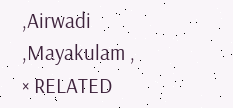,Airwadi ,Mayakulam ,
× RELATED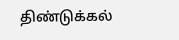திண்டுக்கல்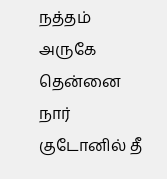நத்தம் அருகே தென்னை நார் குடோனில் தீ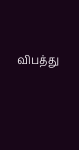விபத்து